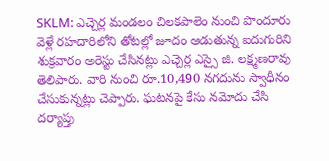SKLM: ఎచ్చెర్ల మండలం చిలకపాలెం నుంచి పొందూరు వెళ్లే రహదారిలోని తోటల్లో జూదం ఆడుతున్న ఐదుగురిని శుక్రవారం అరెస్టు చేసినట్లు ఎచ్చెర్ల ఎస్సై జి. లక్ష్మణరావు తెలిపారు. వారి నుంచి రూ.10,490 నగదును స్వాధీనం చేసుకున్నట్లు చెప్పారు. ఘటనపై కేసు నమోదు చేసి దర్యాప్తు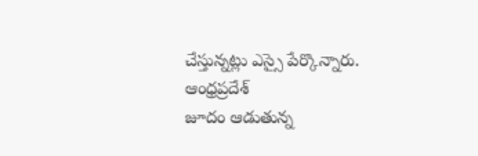చేస్తున్నట్లు ఎస్సై పేర్కొన్నారు.
ఆంధ్రప్రదేశ్
జూదం ఆడుతున్న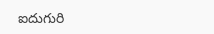ఐదుగురి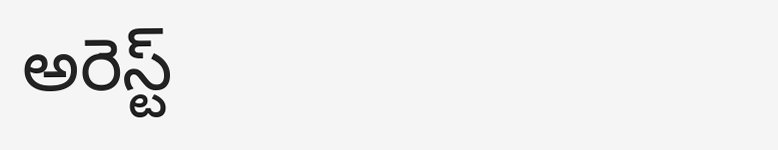అరెస్ట్